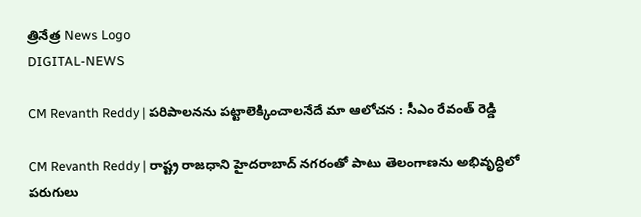త్రినేత్ర News Logo
DIGITAL-NEWS

CM Revanth Reddy | ప‌రిపాల‌న‌ను ప‌ట్టాలెక్కించాల‌నేదే మా ఆలోచ‌న : సీఎం రేవంత్ రెడ్డి

CM Revanth Reddy | రాష్ట్ర రాజ‌ధాని హైద‌రాబాద్ న‌గ‌రంతో పాటు తెలంగాణ‌ను అభివృద్ధిలో ప‌రుగులు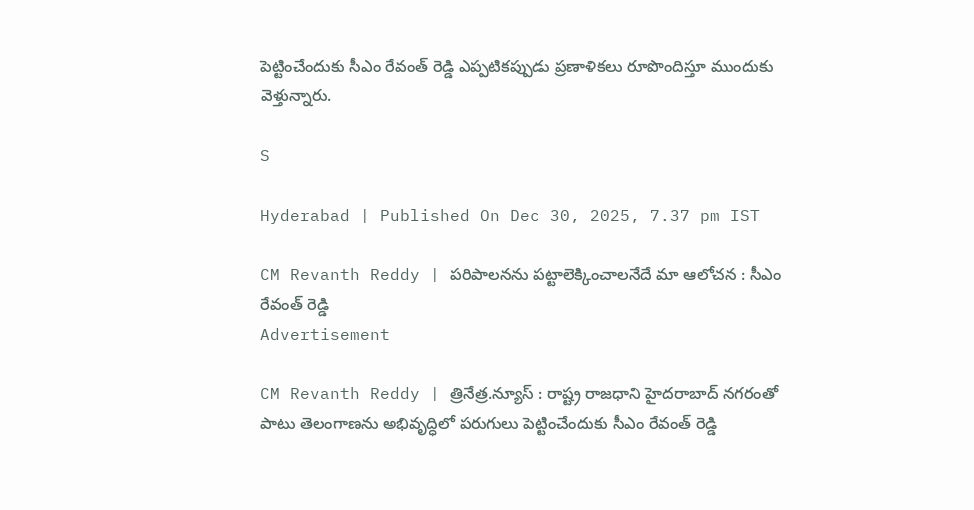పెట్టించేందుకు సీఎం రేవంత్ రెడ్డి ఎప్ప‌టిక‌ప్పుడు ప్ర‌ణాళికలు రూపొందిస్తూ ముందుకు వెళ్తున్నారు.

S

Hyderabad | Published On Dec 30, 2025, 7.37 pm IST

CM Revanth Reddy | ప‌రిపాల‌న‌ను ప‌ట్టాలెక్కించాల‌నేదే మా ఆలోచ‌న : సీఎం రేవంత్ రెడ్డి
Advertisement

CM Revanth Reddy | త్రినేత్ర‌.న్యూస్ : రాష్ట్ర రాజ‌ధాని హైద‌రాబాద్ న‌గ‌రంతో పాటు తెలంగాణ‌ను అభివృద్ధిలో ప‌రుగులు పెట్టించేందుకు సీఎం రేవంత్ రెడ్డి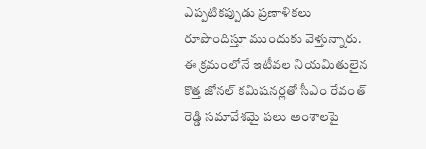ఎప్ప‌టిక‌ప్పుడు ప్ర‌ణాళికలు రూపొందిస్తూ ముందుకు వెళ్తున్నారు. ఈ క్ర‌మంలోనే ఇటీవ‌ల నియ‌మితులైన కొత్త జోన‌ల్ క‌మిష‌న‌ర్ల‌తో సీఎం రేవంత్ రెడ్డి స‌మావేశ‌మై ప‌లు అంశాల‌పై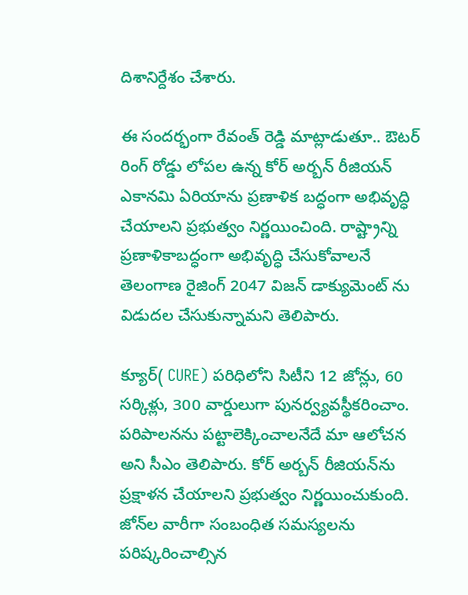దిశానిర్దేశం చేశారు.

ఈ సంద‌ర్భంగా రేవంత్ రెడ్డి మాట్లాడుతూ.. ఔటర్ రింగ్ రోడ్డు లోపల ఉన్న కోర్ అర్బన్ రీజియన్ ఎకానమి ఏరియాను ప్రణాళిక బద్ధంగా అభివృద్ధి చేయాలని ప్రభుత్వం నిర్ణయించింది. రాష్ట్రాన్ని ప్రణాళికాబద్ధంగా అభివృద్ధి చేసుకోవాలనే తెలంగాణ రైజింగ్ 2047 విజన్ డాక్యుమెంట్ ను విడుదల చేసుకున్నామ‌ని తెలిపారు.

క్యూర్( CURE) పరిధిలోని సిటీని 12 జోన్లు, 60 సర్కిళ్లు, 300 వార్డులుగా పునర్వ్యవస్థీకరించాం. పరిపాలనను పట్టాలెక్కించాలనేదే మా ఆలోచన అని సీఎం తెలిపారు. కోర్ అర్బన్ రీజియన్‌ను ప్రక్షాళన చేయాలని ప్రభుత్వం నిర్ణయించుకుంది. జోన్‌ల వారీగా సంబంధిత సమస్యలను పరిష్కరించాల్సిన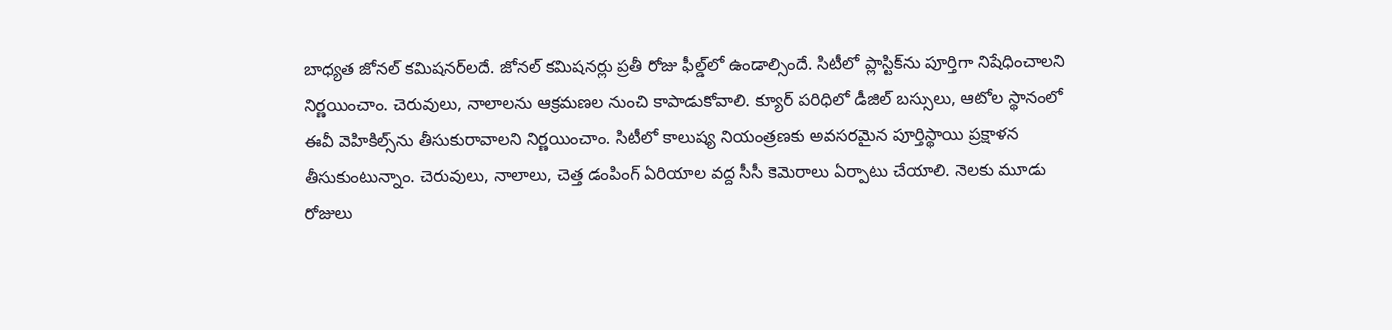బాధ్యత జోనల్ కమిషనర్‌ల‌దే. జోనల్ కమిషనర్లు ప్రతీ రోజు ఫీల్డ్‌లో ఉండాల్సిందే. సిటీలో ప్లాస్టిక్‌ను పూర్తిగా నిషేధించాలని నిర్ణయించాం. చెరువులు, నాలాలను ఆక్రమణల నుంచి కాపాడుకోవాలి. క్యూర్ పరిధిలో డీజిల్ బస్సులు, ఆటోల స్థానంలో ఈవీ వెహికిల్స్‌ను తీసుకురావాలని నిర్ణయించాం. సిటీలో కాలుష్య నియంత్రణకు అవసరమైన పూర్తిస్థాయి ప్రక్షాళన తీసుకుంటున్నాం. చెరువులు, నాలాలు, చెత్త డంపింగ్ ఏరియాల వద్ద సీసీ కెమెరాలు ఏర్పాటు చేయాలి. నెలకు మూడు రోజులు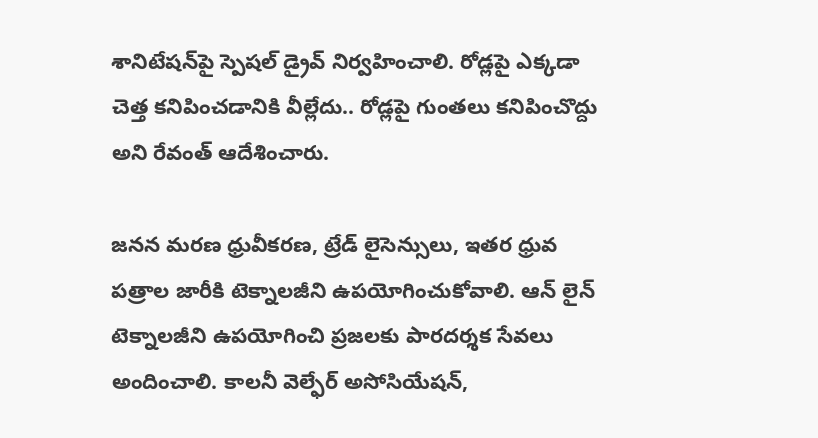శానిటేషన్‌పై స్పెషల్ డ్రైవ్ నిర్వహించాలి. రోడ్లపై ఎక్కడా చెత్త కనిపించడానికి వీల్లేదు.. రోడ్లపై గుంతలు కనిపించొద్దు అని రేవంత్ ఆదేశించారు.

జనన మరణ ధ్రువీకరణ, ట్రేడ్ లైసెన్సులు, ఇతర ధ్రువ పత్రాల జారీకి టెక్నాలజీని ఉపయోగించుకోవాలి. ఆన్ లైన్ టెక్నాలజీని ఉపయోగించి ప్రజలకు పారదర్శక సేవలు అందించాలి. కాలనీ వెల్ఫేర్ అసోసియేషన్,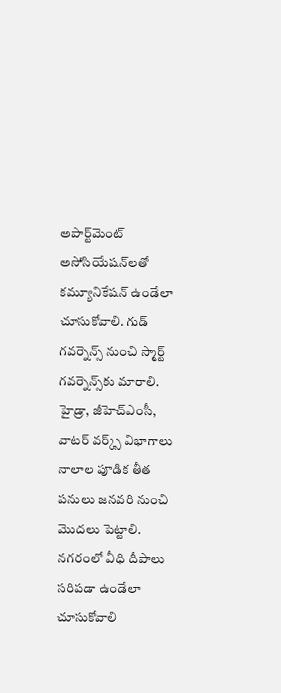అపార్ట్‌మెంట్ అసోసియేషన్‌లతో కమ్యూనికేషన్ ఉండేలా చూసుకోవాలి. గుడ్ గవర్నెన్స్ నుంచి స్మార్ట్ గవర్నెన్స్‌కు మారాలి. హైడ్రా, జీహెచ్ఎంసీ, వాటర్ వర్క్స్ విభాగాలు నాలాల పూడిక తీత పనులు జనవరి నుంచి మొదలు పెట్టాలి. నగరంలో వీధి దీపాలు సరిపడా ఉండేలా చూసుకోవాలి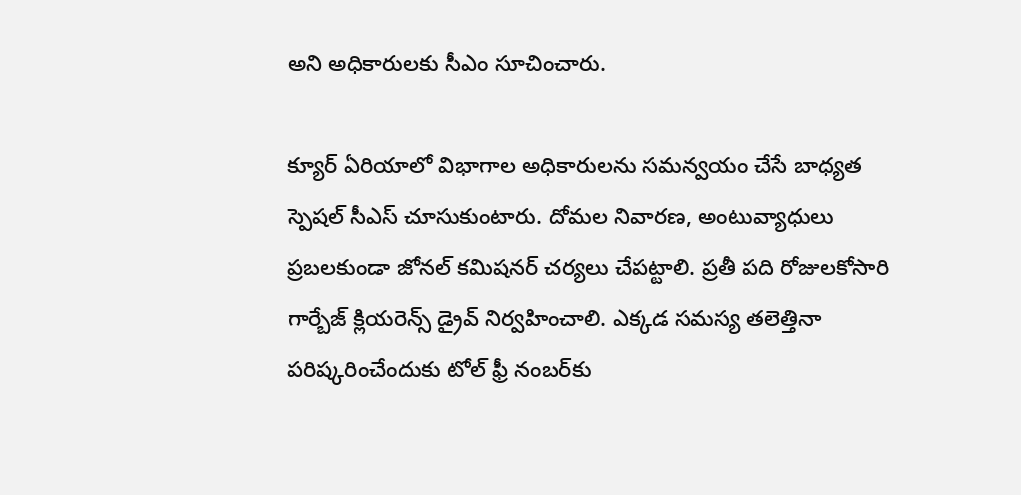అని అధికారుల‌కు సీఎం సూచించారు.

క్యూర్ ఏరియాలో విభాగాల అధికారులను సమన్వయం చేసే బాధ్యత స్పెషల్ సీఎస్ చూసుకుంటారు. దోమల నివారణ, అంటువ్యాధులు ప్రబలకుండా జోనల్ కమిషనర్ చర్యలు చేపట్టాలి. ప్రతీ పది రోజులకోసారి గార్బేజ్ క్లియరెన్స్ డ్రైవ్ నిర్వహించాలి. ఎక్కడ సమస్య తలెత్తినా పరిష్కరించేందుకు టోల్ ఫ్రీ నంబర్‌కు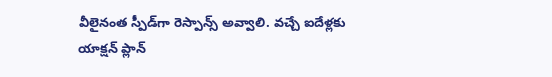వీలైనంత స్పీడ్‌గా రెస్పాన్స్ అవ్వాలి. వచ్చే ఐదేళ్లకు యాక్షన్ ప్లాన్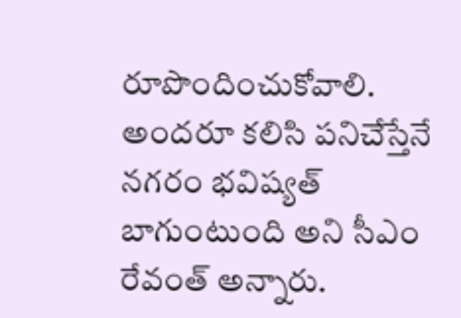రూపొందించుకోవాలి. అందరూ కలిసి పనిచేస్తేనే నగరం భవిష్యత్ బాగుంటుంది అని సీఎం రేవంత్ అన్నారు.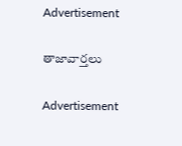Advertisement

తాజావార్తలు

Advertisement